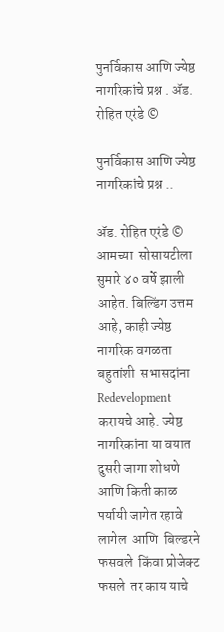पुनर्विकास आणि ज्येष्ठ नागरिकांचे प्रश्न . ॲड. रोहित एरंडे ©

पुनर्विकास आणि ज्येष्ठ नागरिकांचे प्रश्न ..

ॲड. रोहित एरंडे ©
आमच्या  सोसायटीला सुमारे ४० वर्षे झाली आहेत. बिल्डिंग उत्तम आहे, काही ज्येष्ठ नागरिक वगळता  बहुतांशी  सभासदांना   Redevelopment    करायचे आहे. ज्येष्ठ नागरिकांना या वयात दुसरी जागा शोधणे आणि किती काळ पर्यायी जागेत रहावे लागेल  आणि  बिल्डरने फसवले  किंवा प्रोजेक्ट फसले  तर काय याचे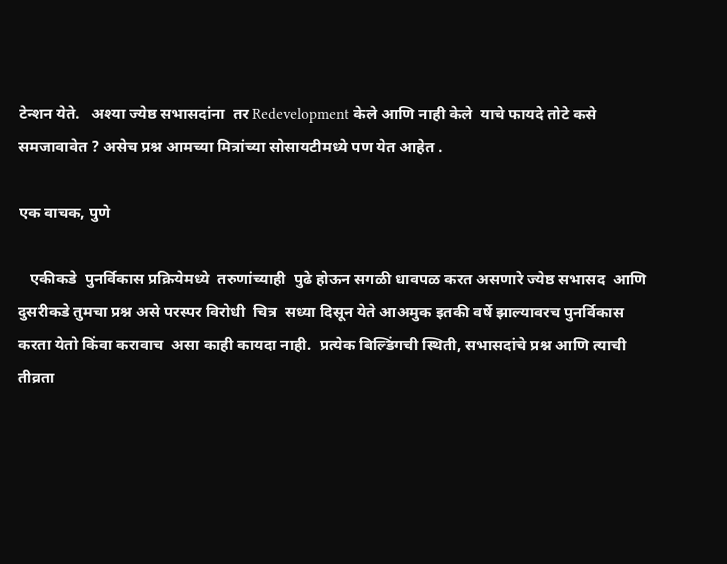टेन्शन येते.   अश्या ज्येष्ठ सभासदांना  तर Redevelopment केले आणि नाही केले  याचे फायदे तोटे कसे समजावावेत ? असेच प्रश्न आमच्या मित्रांच्या सोसायटीमध्ये पण येत आहेत .

एक वाचक, पुणे

   एकीकडे  पुनर्विकास प्रक्रियेमध्ये  तरुणांच्याही  पुढे होऊन सगळी धावपळ करत असणारे ज्येष्ठ सभासद  आणि दुसरीकडे तुमचा प्रश्न असे परस्पर विरोधी  चित्र  सध्या दिसून येते आअमुक इतकी वर्षे झाल्यावरच पुनर्विकास करता येतो किंवा करावाच  असा काही कायदा नाही.  प्रत्येक बिल्डिंगची स्थिती, सभासदांचे प्रश्न आणि त्याची तीव्रता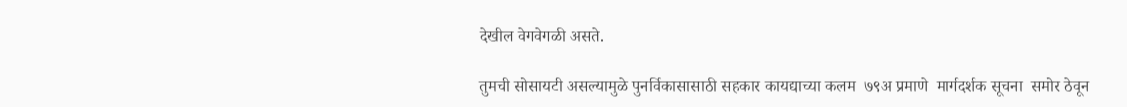देखील वेगवेगळी असते.

तुमची सोसायटी असल्यामुळे पुनर्विकासासाठी सहकार कायद्याच्या कलम  ७९अ प्रमाणे  मार्गदर्शक सूचना  समोर ठेवून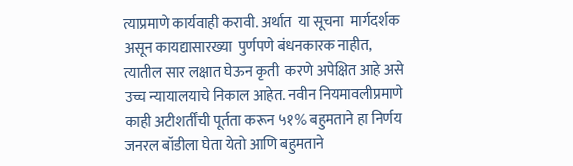त्याप्रमाणे कार्यवाही करावी. अर्थात  या सूचना  मार्गदर्शक असून कायद्यासारख्या  पुर्णपणे बंधनकारक नाहीत, त्यातील सार लक्षात घेऊन कृती  करणे अपेक्षित आहे असे उच्च न्यायालयाचे निकाल आहेत. नवीन नियमावलीप्रमाणे  काही अटीशर्तींची पूर्तता करून ५१% बहुमताने हा निर्णय जनरल बॉडीला घेता येतो आणि बहुमताने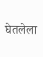घेतलेला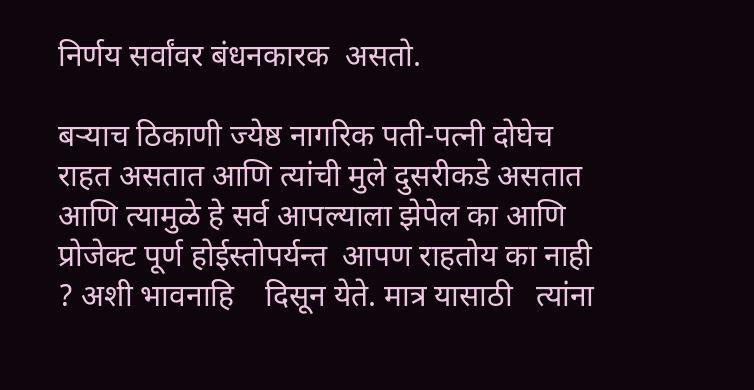निर्णय सर्वांवर बंधनकारक  असतो.

बऱ्याच ठिकाणी ज्येष्ठ नागरिक पती-पत्नी दोघेच राहत असतात आणि त्यांची मुले दुसरीकडे असतात आणि त्यामुळे हे सर्व आपल्याला झेपेल का आणि प्रोजेक्ट पूर्ण होईस्तोपर्यन्त  आपण राहतोय का नाही  ? अशी भावनाहि    दिसून येते. मात्र यासाठी   त्यांना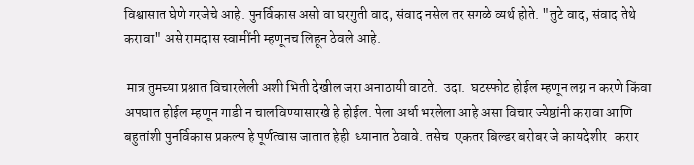विश्वासात घेणे गरजेचे आहे. पुनर्विकास असो वा घरगुती वाद, संवाद नसेल तर सगळे व्यर्थ होते. "तुटे वाद, संवाद तेथे करावा" असे रामदास स्वामींनी म्हणूनच लिहून ठेवले आहे.

 मात्र तुमच्या प्रश्नात विचारलेली अशी भिती देखील जरा अनाठायी वाटते.  उदा.  घटस्फोट होईल म्हणून लग्न न करणे किंवा अपघात होईल म्हणून गाडी न चालविण्यासारखे हे होईल. पेला अर्धा भरलेला आहे असा विचार ज्येष्ठांनी करावा आणि बहुतांशी पुनर्विकास प्रकल्प हे पूर्णत्वास जातात हेही  ध्यानात ठेवावे. तसेच  एकतर बिल्डर बरोबर जे कायदेशीर   करार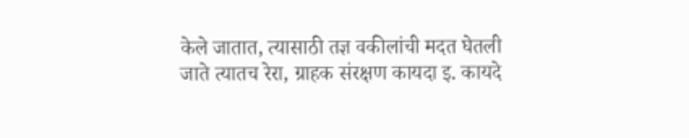केले जातात, त्यासाठी तज्ञ वकीलांची मदत घेतली जाते त्यातच रेरा, ग्राहक संरक्षण कायदा इ. कायदे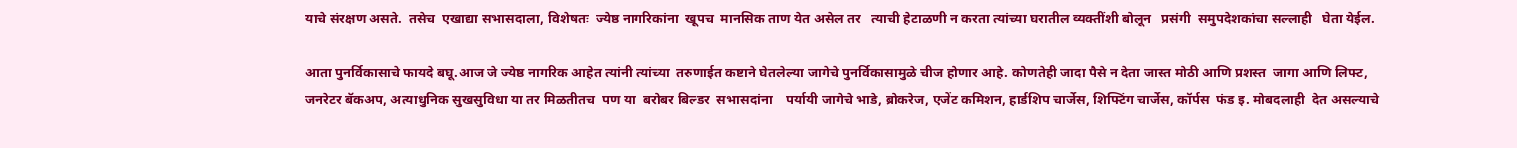याचे संरक्षण असते.  तसेच  एखाद्या सभासदाला, विशेषतः  ज्येष्ठ नागरिकांना  खूपच  मानसिक ताण येत असेल तर   त्याची हेटाळणी न करता त्यांच्या घरातील व्यक्तींशी बोलून   प्रसंगी  समुपदेशकांचा सल्लाही   घेता येईल.

आता पुनर्विकासाचे फायदे बघू.आज जे ज्येष्ठ नागरिक आहेत त्यांनी त्यांच्या  तरुणाईत कष्टाने घेतलेल्या जागेचे पुनर्विकासामुळे चीज होणार आहे. कोणतेही जादा पैसे न देता जास्त मोठी आणि प्रशस्त  जागा आणि लिफ्ट, जनरेटर बॅकअप, अत्याधुनिक सुखसुविधा या तर मिळतीतच  पण या  बरोबर बिल्डर  सभासदांना    पर्यायी जागेचे भाडे, ब्रोकरेज, एजेंट कमिशन, हार्डशिप चार्जेस, शिफ्टिंग चार्जेस, कॉर्पस  फंड इ. मोबदलाही  देत असल्याचे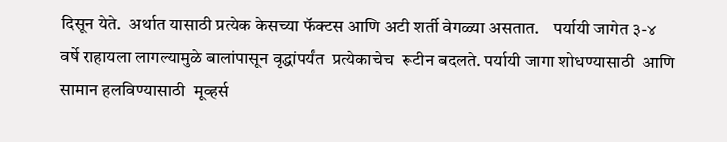दिसून येते.  अर्थात यासाठी प्रत्येक केसच्या फॅक्टस आणि अटी शर्ती वेगळ्या असतात.    पर्यायी जागेत ३-४ वर्षे राहायला लागल्यामुळे बालांपासून वृद्धांपर्यंत  प्रत्येकाचेच  रूटीन बदलते. पर्यायी जागा शोधण्यासाठी  आणि सामान हलविण्यासाठी  मूव्हर्स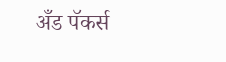अँड पॅकर्स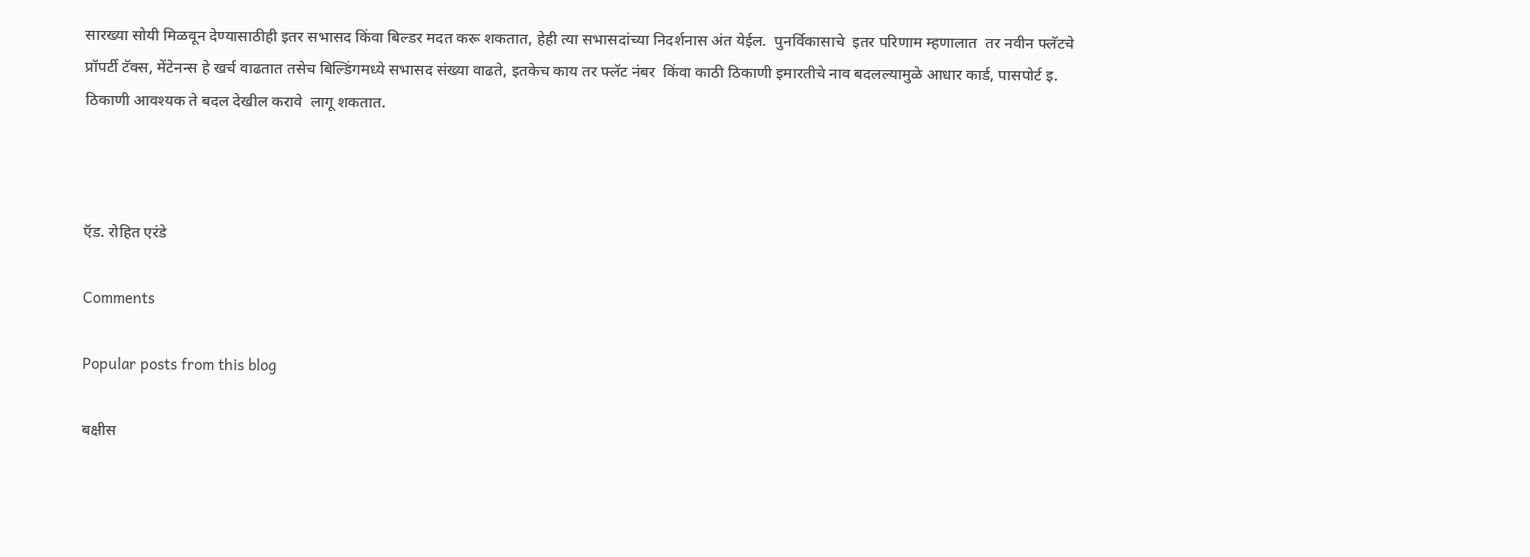सारख्या सोयी मिळवून देण्यासाठीही इतर सभासद किंवा बिल्डर मदत करू शकतात, हेही त्या सभासदांच्या निदर्शनास अंत येईल.  पुनर्विकासाचे  इतर परिणाम म्हणालात  तर नवीन फ्लॅटचे    प्रॉपर्टी टॅक्स, मेंटेनन्स हे खर्च वाढतात तसेच बिल्डिंगमध्ये सभासद संख्या वाढते, इतकेच काय तर फ्लॅट नंबर  किंवा काठी ठिकाणी इमारतीचे नाव बदलल्यामुळे आधार कार्ड, पासपोर्ट इ. ठिकाणी आवश्यक ते बदल देखील करावे  लागू शकतात.



ऍड. रोहित एरंडे

Comments

Popular posts from this blog

बक्षीस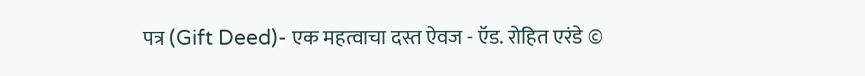पत्र (Gift Deed)- एक महत्वाचा दस्त ऐवज - ऍड. रोहित एरंडे ©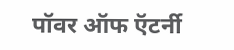पॉवर ऑफ ऍटर्नी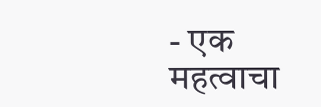- एक महत्वाचा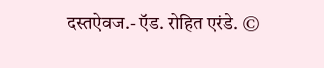दस्तऐवज.- ऍड. रोहित एरंडे. ©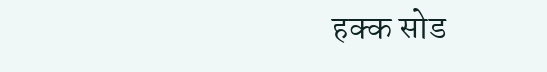हक्क सोड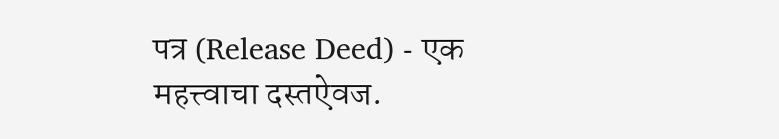पत्र (Release Deed) - एक महत्त्वाचा दस्तऐवज.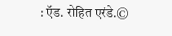: ऍड. रोहित एरंडे.©